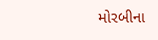મોરબીના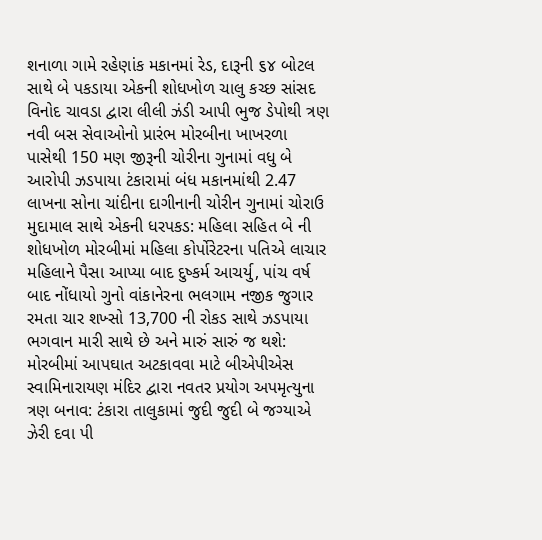શનાળા ગામે રહેણાંક મકાનમાં રેડ, દારૂની ૬૪ બોટલ સાથે બે પકડાયા એકની શોધખોળ ચાલુ કચ્છ સાંસદ વિનોદ ચાવડા દ્વારા લીલી ઝંડી આપી ભુજ ડેપોથી ત્રણ નવી બસ સેવાઓનો પ્રારંભ મોરબીના ખાખરળા પાસેથી 150 મણ જીરૂની ચોરીના ગુનામાં વધુ બે આરોપી ઝડપાયા ટંકારામાં બંધ મકાનમાંથી 2.47 લાખના સોના ચાંદીના દાગીનાની ચોરીન ગુનામાં ચોરાઉ મુદામાલ સાથે એકની ધરપકડ: મહિલા સહિત બે ની શોધખોળ મોરબીમાં મહિલા કોર્પોરેટરના પતિએ લાચાર મહિલાને પૈસા આપ્યા બાદ દુષ્કર્મ આચર્યુ, પાંચ વર્ષ બાદ નોંધાયો ગુનો વાંકાનેરના ભલગામ નજીક જુગાર રમતા ચાર શખ્સો 13,700 ની રોકડ સાથે ઝડપાયા ભગવાન મારી સાથે છે અને મારું સારું જ થશે: મોરબીમાં આપઘાત અટકાવવા માટે બીએપીએસ સ્વામિનારાયણ મંદિર દ્વારા નવતર પ્રયોગ અપમૃત્યુના ત્રણ બનાવ: ટંકારા તાલુકામાં જુદી જુદી બે જગ્યાએ ઝેરી દવા પી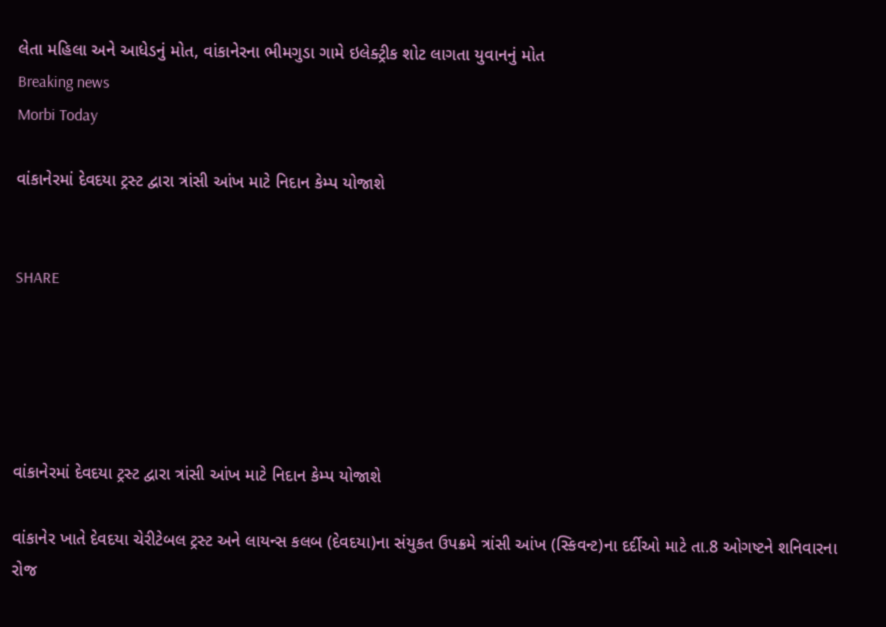લેતા મહિલા અને આધેડનું મોત, વાંકાનેરના ભીમગુડા ગામે ઇલેક્ટ્રીક શોટ લાગતા યુવાનનું મોત
Breaking news
Morbi Today

વાંકાનેરમાં દેવદયા ટ્રસ્ટ દ્વારા ત્રાંસી આંખ માટે નિદાન કેમ્પ યોજાશે


SHARE





વાંકાનેરમાં દેવદયા ટ્રસ્ટ દ્વારા ત્રાંસી આંખ માટે નિદાન કેમ્પ યોજાશે

વાંકાનેર ખાતે દેવદયા ચેરીટેબલ ટ્રસ્ટ અને લાયન્સ કલબ (દેવદયા)ના સંયુકત ઉપક્રમે ત્રાંસી આંખ (સ્કિવન્ટ)ના દર્દીઓ માટે તા.8 ઓગષ્ટને શનિવારના રોજ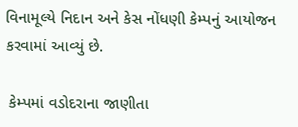વિનામૂલ્યે નિદાન અને કેસ નોંધણી કેમ્પનું આયોજન કરવામાં આવ્યું છે.

 કેમ્પમાં વડોદરાના જાણીતા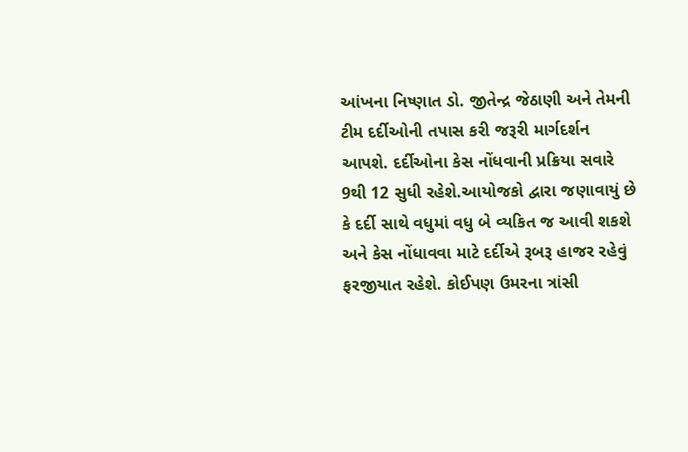આંખના નિષ્ણાત ડો. જીતેન્દ્ર જેઠાણી અને તેમની ટીમ દર્દીઓની તપાસ કરી જરૂરી માર્ગદર્શન આપશે. દર્દીઓના કેસ નોંધવાની પ્રક્રિયા સવારે 9થી 12 સુધી રહેશે.આયોજકો દ્વારા જણાવાયું છે કે દર્દી સાથે વધુમાં વધુ બે વ્યકિત જ આવી શકશે અને કેસ નોંધાવવા માટે દર્દીએ રૂબરૂ હાજર રહેવું ફરજીયાત રહેશે. કોઈપણ ઉમરના ત્રાંસી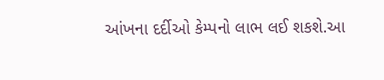આંખના દર્દીઓ કેમ્પનો લાભ લઈ શકશે.આ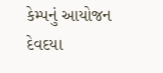કેમ્પનું આયોજન દેવદયા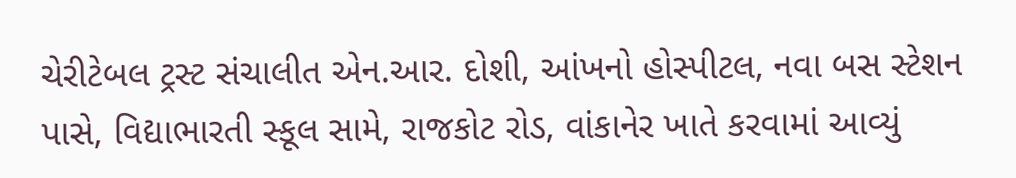ચેરીટેબલ ટ્રસ્ટ સંચાલીત એન.આર. દોશી, આંખનો હોસ્પીટલ, નવા બસ સ્ટેશન પાસે, વિદ્યાભારતી સ્કૂલ સામે, રાજકોટ રોડ, વાંકાનેર ખાતે કરવામાં આવ્યું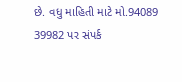છે. વધુ માહિતી માટે મો.94089 39982 પર સંપર્ક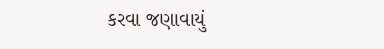કરવા જણાવાયું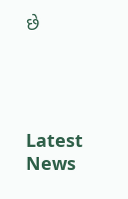છે




Latest News